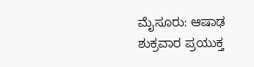ಮೈಸೂರು: ಆಷಾಢ ಶುಕ್ರವಾರ ಪ್ರಯುಕ್ತ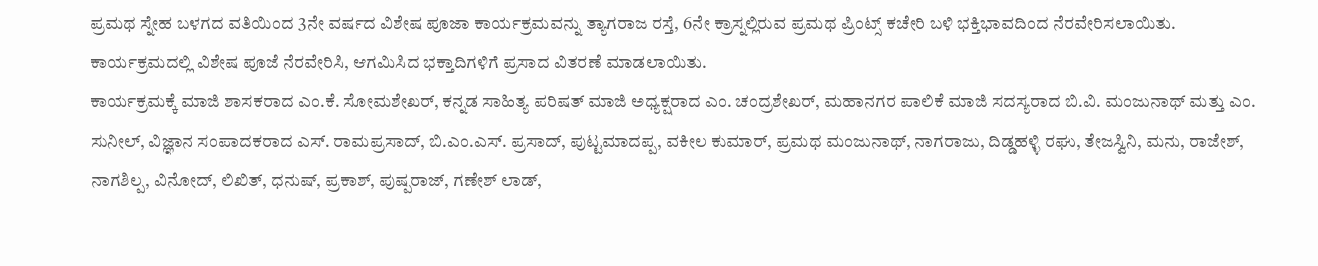ಪ್ರಮಥ ಸ್ನೇಹ ಬಳಗದ ವತಿಯಿಂದ 3ನೇ ವರ್ಷದ ವಿಶೇಷ ಪೂಜಾ ಕಾರ್ಯಕ್ರಮವನ್ನು ತ್ಯಾಗರಾಜ ರಸ್ತೆ, 6ನೇ ಕ್ರಾಸ್ನಲ್ಲಿರುವ ಪ್ರಮಥ ಪ್ರಿಂಟ್ಸ್ ಕಚೇರಿ ಬಳಿ ಭಕ್ತಿಭಾವದಿಂದ ನೆರವೇರಿಸಲಾಯಿತು.
ಕಾರ್ಯಕ್ರಮದಲ್ಲಿ ವಿಶೇಷ ಪೂಜೆ ನೆರವೇರಿಸಿ, ಆಗಮಿಸಿದ ಭಕ್ತಾದಿಗಳಿಗೆ ಪ್ರಸಾದ ವಿತರಣೆ ಮಾಡಲಾಯಿತು.
ಕಾರ್ಯಕ್ರಮಕ್ಕೆ ಮಾಜಿ ಶಾಸಕರಾದ ಎಂ.ಕೆ. ಸೋಮಶೇಖರ್, ಕನ್ನಡ ಸಾಹಿತ್ಯ ಪರಿಷತ್ ಮಾಜಿ ಅಧ್ಯಕ್ಷರಾದ ಎಂ. ಚಂದ್ರಶೇಖರ್, ಮಹಾನಗರ ಪಾಲಿಕೆ ಮಾಜಿ ಸದಸ್ಯರಾದ ಬಿ.ವಿ. ಮಂಜುನಾಥ್ ಮತ್ತು ಎಂ. ಸುನೀಲ್, ವಿಜ್ಞಾನ ಸಂಪಾದಕರಾದ ಎಸ್. ರಾಮಪ್ರಸಾದ್, ಬಿ.ಎಂ.ಎಸ್. ಪ್ರಸಾದ್, ಪುಟ್ಟಮಾದಪ್ಪ, ವಕೀಲ ಕುಮಾರ್, ಪ್ರಮಥ ಮಂಜುನಾಥ್, ನಾಗರಾಜು, ದಿಡ್ಡಹಳ್ಳಿ ರಘು, ತೇಜಸ್ವಿನಿ, ಮನು, ರಾಜೇಶ್, ನಾಗಶಿಲ್ಪ, ವಿನೋದ್, ಲಿಖಿತ್, ಧನುಷ್, ಪ್ರಕಾಶ್, ಪುಷ್ಪರಾಜ್, ಗಣೇಶ್ ಲಾಡ್,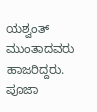ಯಶ್ವಂತ್ ಮುಂತಾದವರು ಹಾಜರಿದ್ದರು.
ಪೂಜಾ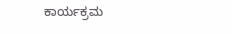ಕಾರ್ಯಕ್ರಮ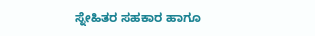ಸ್ನೇಹಿತರ ಸಹಕಾರ ಹಾಗೂ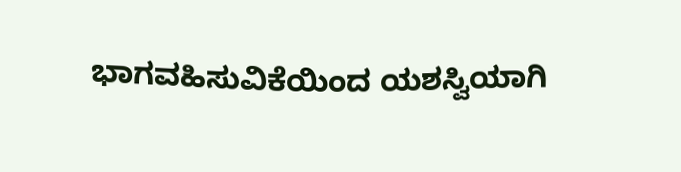ಭಾಗವಹಿಸುವಿಕೆಯಿಂದ ಯಶಸ್ವಿಯಾಗಿ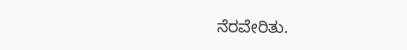ನೆರವೇರಿತು.